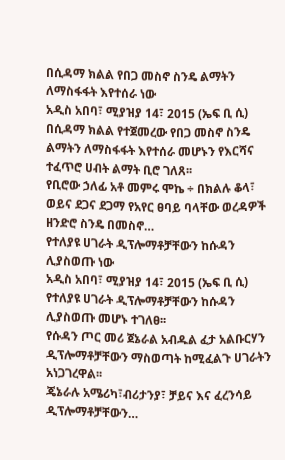በሲዳማ ክልል የበጋ መስኖ ስንዴ ልማትን ለማስፋፋት እየተሰራ ነው
አዲስ አበባ፣ ሚያዝያ 14፣ 2015 (ኤፍ ቢ ሲ) በሲዳማ ክልል የተጀመረው የበጋ መስኖ ስንዴ ልማትን ለማስፋፋት እየተሰራ መሆኑን የእርሻና ተፈጥሮ ሀብት ልማት ቢሮ ገለጸ፡፡
የቢሮው ኃለፊ አቶ መምሩ ሞኬ ÷ በክልሉ ቆላ፣ ወይና ደጋና ደጋማ የአየር ፀባይ ባላቸው ወረዳዎች ዘንድሮ ስንዴ በመስኖ…
የተለያዩ ሀገራት ዲፕሎማቶቻቸውን ከሱዳን ሊያስወጡ ነው
አዲስ አበባ፣ ሚያዝያ 14፣ 2015 (ኤፍ ቢ ሲ) የተለያዩ ሀገራት ዲፕሎማቶቻቸውን ከሱዳን ሊያስወጡ መሆኑ ተገለፀ፡፡
የሱዳን ጦር መሪ ጀኔራል አብዱል ፈታ አልቡርሃን ዲፕሎማቶቻቸውን ማስወጣት ከሚፈልጉ ሀገራትን አነጋገረዋል፡፡
ጄኔራሉ አሜሪካ፣ብሪታንያ፣ ቻይና እና ፈረንሳይ ዲፕሎማቶቻቸውን…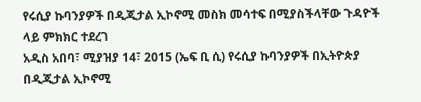የሩሲያ ኩባንያዎች በዲጂታል ኢኮኖሚ መስክ መሳተፍ በሚያስችላቸው ጉዳዮች ላይ ምክክር ተደረገ
አዲስ አበባ፣ ሚያዝያ 14፣ 2015 (ኤፍ ቢ ሲ) የሩሲያ ኩባንያዎች በኢትዮጵያ በዲጂታል ኢኮኖሚ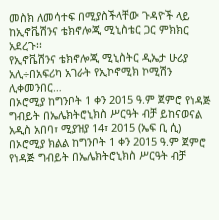መስክ ለመሳተፍ በሚያስችላቸው ጉዳዮች ላይ ከኢኖቬሽንና ቴክኖሎጂ ሚኒስቴር ጋር ምክክር አደረጉ፡፡
የኢኖቬሽንና ቴክኖሎጂ ሚኒስትር ዲኤታ ሁሪያ አሊ÷በአፍሪካ አገራት የኢኮኖሚክ ኮሚሽን ሊቀመንበር…
በኦሮሚያ ከግንቦት 1 ቀን 2015 ዓ.ም ጀምሮ የነዳጅ ግብይት በኤሌክትሮኒክስ ሥርዓት ብቻ ይከናወናል
አዲስ አበባ፣ ሚያዝያ 14፣ 2015 (ኤፍ ቢ ሲ) በኦሮሚያ ክልል ከግንቦት 1 ቀን 2015 ዓ.ም ጀምሮ የነዳጅ ግብይት በኤሌክትሮኒክስ ሥርዓት ብቻ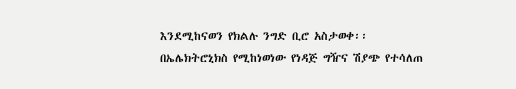እንደሚከናወን የክልሉ ንግድ ቢሮ አስታወቀ፡፡
በኤሌክትሮኒክስ የሚከነወነው የነዳጅ ግዥና ሽያጭ የተሳለጠ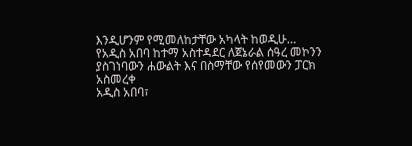እንዲሆንም የሚመለከታቸው አካላት ከወዲሁ…
የአዲስ አበባ ከተማ አስተዳደር ለጀኔራል ሰዓረ መኮንን ያስገነባውን ሐውልት እና በስማቸው የሰየመውን ፓርክ አስመረቀ
አዲስ አበባ፣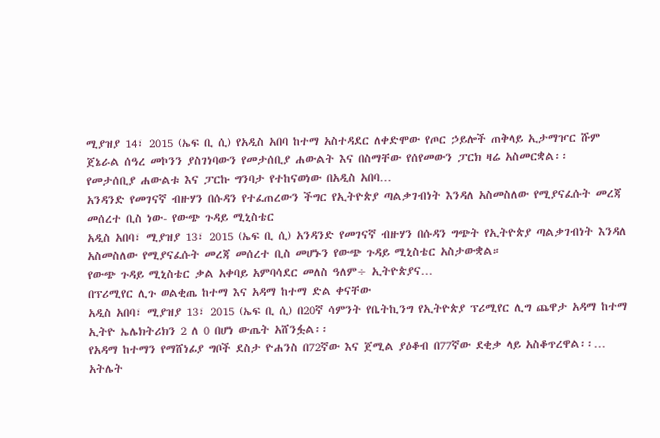ሚያዝያ 14፣ 2015 (ኤፍ ቢ ሲ) የአዲስ አበባ ከተማ አስተዳደር ለቀድሞው የጦር ኃይሎች ጠቅላይ ኢታማዦር ሹም ጀኔራል ሰዓረ መኮንን ያስገነባውን የመታሰቢያ ሐውልት እና በስማቸው የሰየመውን ፓርክ ዛሬ አስመርቋል፡፡
የመታሰቢያ ሐውልቱ እና ፓርኩ ግንባታ የተከናወነው በአዲስ አበባ…
አንዳንድ የመገናኛ ብዙሃን በሱዳን የተፈጠረውን ችግር የኢትዮጵያ ጣልቃገብነት እንዳለ አስመስለው የሚያናፈሱት መረጃ መሰረተ ቢስ ነው- የውጭ ጉዳይ ሚኒስቴር
አዲስ አበባ፣ ሚያዝያ 13፣ 2015 (ኤፍ ቢ ሲ) አንዳንድ የመገናኛ ብዙሃን በሱዳን ግጭት የኢትዮጵያ ጣልቃገብነት እንዳለ አስመስለው የሚያናፈሱት መረጃ መሰረተ ቢስ መሆኑን የውጭ ጉዳይ ሚኒስቴር አስታውቋል።
የውጭ ጉዳይ ሚኒስቴር ቃል አቀባይ አምባሳደር መለስ ዓለም÷ ኢትዮጵያና…
በፕሪሚየር ሊጉ ወልቂጤ ከተማ እና አዳማ ከተማ ድል ቀናቸው
አዲስ አበባ፣ ሚያዝያ 13፣ 2015 (ኤፍ ቢ ሲ) በ20ኛ ሳምንት የቤትኪንግ የኢትዮጵያ ፕሪሚየር ሊግ ጨዋታ አዳማ ከተማ ኢትዮ ኤሌክትሪክን 2 ለ 0 በሆነ ውጤት አሸንፏል፡፡
የአዳማ ከተማን የማሸነፊያ ግቦች ደስታ ዮሐንስ በ72ኛው እና ጀሚል ያዕቆብ በ77ኛው ደቂቃ ላይ አስቆጥረዋል፡፡…
አትሌት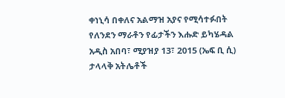ቀነኒሳ በቀለና አልማዝ አያና የሚሳተፉበት የለንደን ማራቶን የፊታችን እሑድ ይካሄዳል
አዲስ አበባ፣ ሚያዝያ 13፣ 2015 (ኤፍ ቢ ሲ) ታላላቅ አትሌቶች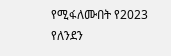የሚፋለሙበት የ2023 የለንደን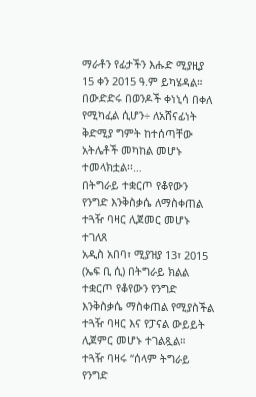ማራቶን የፊታችን እሑድ ሚያዚያ 15 ቀን 2015 ዓ.ም ይካሄዳል።
በውድድሩ በወንዶች ቀነኒሳ በቀለ የሚካፈል ሲሆን÷ ለአሸናፊነት ቅድሚያ ግምት ከተሰጣቸው አትሌቶች መካከል መሆኑ ተመላክቷል፡፡…
በትግራይ ተቋርጦ የቆየውን የንግድ እንቅስቃሴ ለማስቀጠል ተጓዥ ባዛር ሊጀመር መሆኑ ተገለጸ
አዲስ አበባ፣ ሚያዝያ 13፣ 2015 (ኤፍ ቢ ሲ) በትግራይ ክልል ተቋርጦ የቆየውን የንግድ እንቅስቃሴ ማስቀጠል የሚያስችል ተጓዥ ባዛር እና የፓናል ውይይት ሊጀምር መሆኑ ተገልጿል።
ተጓዥ ባዛሩ “ሰላም ትግራይ የንግድ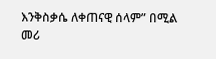እንቅስቃሴ ለቀጠናዊ ሰላም” በሚል መሪ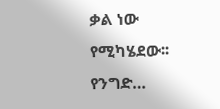ቃል ነው የሚካሄደው፡፡
የንግድ…